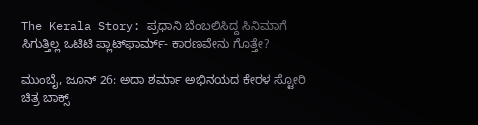The Kerala Story: ಪ್ರಧಾನಿ ಬೆಂಬಲಿಸಿದ್ದ ಸಿನಿಮಾಗೆ ಸಿಗುತ್ತಿಲ್ಲ ಒಟಿಟಿ ಪ್ಲಾಟ್‌ಫಾರ್ಮ್‌- ಕಾರಣವೇನು ಗೊತ್ತೇ?

ಮುಂಬೈ, ಜೂನ್‌ 26: ಅದಾ ಶರ್ಮಾ ಅಭಿನಯದ ಕೇರಳ ಸ್ಟೋರಿ ಚಿತ್ರ ಬಾಕ್ಸ್‌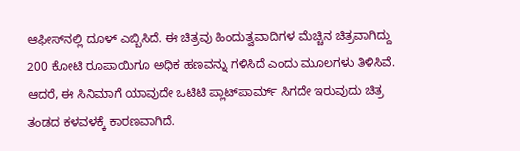ಆಫೀಸ್‌ನಲ್ಲಿ ದೂಳ್‌ ಎಬ್ಬಿಸಿದೆ. ಈ ಚಿತ್ರವು ಹಿಂದುತ್ವವಾದಿಗಳ ಮೆಚ್ಚಿನ ಚಿತ್ರವಾಗಿದ್ದು 200 ಕೋಟಿ ರೂಪಾಯಿಗೂ ಅಧಿಕ ಹಣವನ್ನು ಗಳಿಸಿದೆ ಎಂದು ಮೂಲಗಳು ತಿಳಿಸಿವೆ. ಆದರೆ, ಈ ಸಿನಿಮಾಗೆ ಯಾವುದೇ ಒಟಿಟಿ ಪ್ಲಾಟ್‌ಪಾರ್ಮ್‌ ಸಿಗದೇ ಇರುವುದು ಚಿತ್ರ ತಂಡದ ಕಳವಳಕ್ಕೆ ಕಾರಣವಾಗಿದೆ.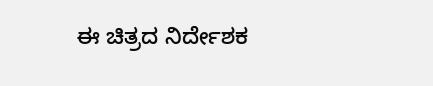ಈ ಚಿತ್ರದ ನಿರ್ದೇಶಕ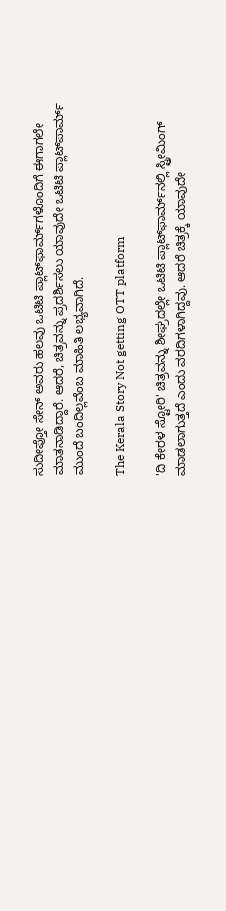ಸುದೀಪ್ತೋ ಸೇನ್ ಅವರು ಹಲವು ಒಟಿಟಿ ಪ್ಲಾಟ್‌ಫಾರ್ಮ್‌ಗಳೊಂದಿಗೆ ಈಗಾಗಲೇ ಮಾತನಾಡಿದ್ದಾರೆ. ಆದರೆ, ಚಿತ್ರವನ್ನು ಪ್ರದರ್ಶಿಸಲು ಯಾವುದೇ ಒಟಿಟಿ ಪ್ಲಾಟ್‌ಪಾರ್ಮ್‌ ಮುಂದೆ ಬಂದಿಲ್ಲವೆಂಬ ಮಾಹಿತಿ ಲಭ್ಯವಾಗಿದೆ.

The Kerala Story Not getting OTT platform

'ದಿ ಕೇರಳ ಸ್ಟೋರಿ' ಚಿತ್ರವನ್ನು ಶೀಘ್ರದಲ್ಲೇ ಒಟಿಟಿ ಪ್ಲಾಟ್‌ಫಾರ್ಮ್‌ನಲ್ಲಿ ಸ್ಟ್ರೀಮಿಂಗ್ ಮಾಡಲಾಗುತ್ತದೆ ಎಂದು ವರದಿಗಳಾಗಿದ್ದವು. ಆದರೆ ಚಿತ್ರಕ್ಕೆ ಯಾವುದೇ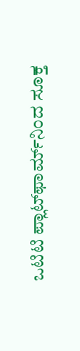ಒಟಿಟಿ ಪ್ಲಾಟ್‌ಫಾರ್ಮ್‌ನಿಂದ ಸೂಕ್ತ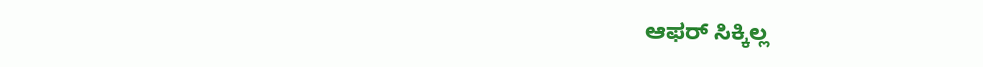ಆಫರ್ ಸಿಕ್ಕಿಲ್ಲ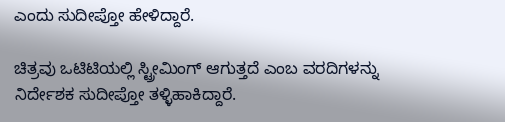ಎಂದು ಸುದೀಪ್ತೋ ಹೇಳಿದ್ದಾರೆ.

ಚಿತ್ರವು ಒಟಿಟಿಯಲ್ಲಿ ಸ್ಟ್ರೀಮಿಂಗ್‌ ಆಗುತ್ತದೆ ಎಂಬ ವರದಿಗಳನ್ನು ನಿರ್ದೇಶಕ ಸುದೀಪ್ತೋ ತಳ್ಳಿಹಾಕಿದ್ದಾರೆ.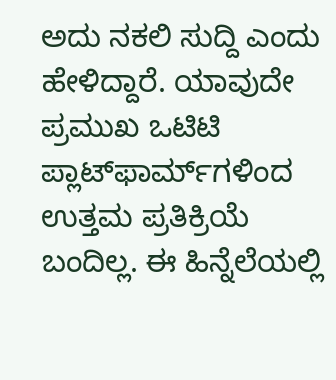ಅದು ನಕಲಿ ಸುದ್ದಿ ಎಂದು ಹೇಳಿದ್ದಾರೆ. ಯಾವುದೇ ಪ್ರಮುಖ ಒಟಿಟಿ ಪ್ಲಾಟ್‌ಫಾರ್ಮ್‌ಗಳಿಂದ ಉತ್ತಮ ಪ್ರತಿಕ್ರಿಯೆ ಬಂದಿಲ್ಲ. ಈ ಹಿನ್ನೆಲೆಯಲ್ಲಿ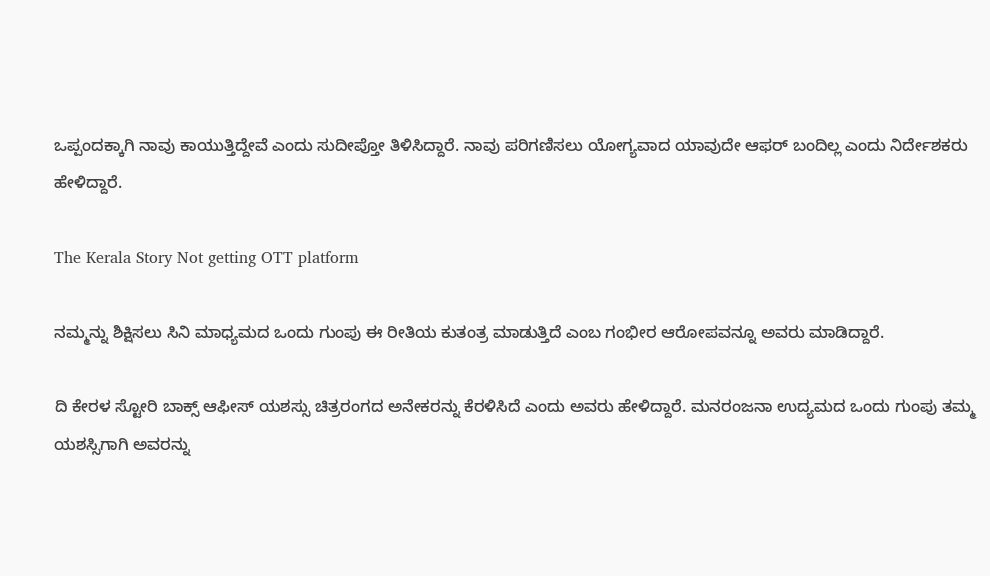ಒಪ್ಪಂದಕ್ಕಾಗಿ ನಾವು ಕಾಯುತ್ತಿದ್ದೇವೆ ಎಂದು ಸುದೀಪ್ತೋ ತಿಳಿಸಿದ್ದಾರೆ. ನಾವು ಪರಿಗಣಿಸಲು ಯೋಗ್ಯವಾದ ಯಾವುದೇ ಆಫರ್ ಬಂದಿಲ್ಲ ಎಂದು ನಿರ್ದೇಶಕರು ಹೇಳಿದ್ದಾರೆ.

The Kerala Story Not getting OTT platform

ನಮ್ಮನ್ನು ಶಿಕ್ಷಿಸಲು ಸಿನಿ ಮಾಧ್ಯಮದ ಒಂದು ಗುಂಪು ಈ ರೀತಿಯ ಕುತಂತ್ರ ಮಾಡುತ್ತಿದೆ ಎಂಬ ಗಂಭೀರ ಆರೋಪವನ್ನೂ ಅವರು ಮಾಡಿದ್ದಾರೆ.

ದಿ ಕೇರಳ ಸ್ಟೋರಿ ಬಾಕ್ಸ್ ಆಫೀಸ್ ಯಶಸ್ಸು ಚಿತ್ರರಂಗದ ಅನೇಕರನ್ನು ಕೆರಳಿಸಿದೆ ಎಂದು ಅವರು ಹೇಳಿದ್ದಾರೆ. ಮನರಂಜನಾ ಉದ್ಯಮದ ಒಂದು ಗುಂಪು ತಮ್ಮ ಯಶಸ್ಸಿಗಾಗಿ ಅವರನ್ನು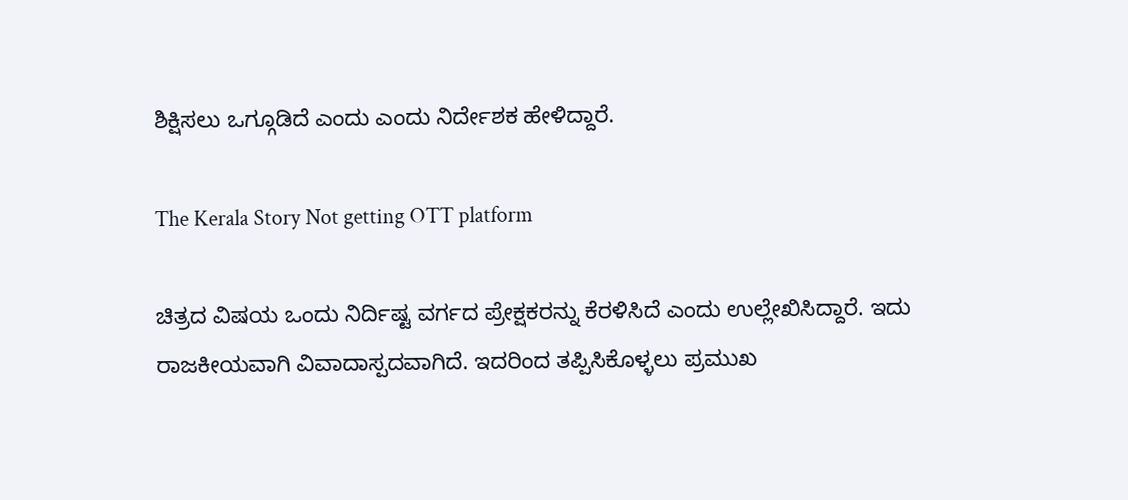ಶಿಕ್ಷಿಸಲು ಒಗ್ಗೂಡಿದೆ ಎಂದು ಎಂದು ನಿರ್ದೇಶಕ ಹೇಳಿದ್ದಾರೆ.

The Kerala Story Not getting OTT platform

ಚಿತ್ರದ ವಿಷಯ ಒಂದು ನಿರ್ದಿಷ್ಟ ವರ್ಗದ ಪ್ರೇಕ್ಷಕರನ್ನು ಕೆರಳಿಸಿದೆ ಎಂದು ಉಲ್ಲೇಖಿಸಿದ್ದಾರೆ. ಇದು ರಾಜಕೀಯವಾಗಿ ವಿವಾದಾಸ್ಪದವಾಗಿದೆ. ಇದರಿಂದ ತಪ್ಪಿಸಿಕೊಳ್ಳಲು ಪ್ರಮುಖ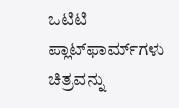ಒಟಿಟಿ ಪ್ಲಾಟ್‌ಫಾರ್ಮ್‌ಗಳು ಚಿತ್ರವನ್ನು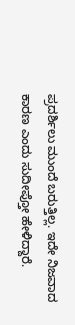ಪ್ರದರ್ಶಿಲು ಮುಂದೆ ಬರುತ್ತಿಲ್ಲ. ಇದೇ ನಿಜವಾದ ಕಾರಣ ಎಂದು ಸುದೀಪ್ತೋ ಹೇಳಿದ್ದಾರೆ.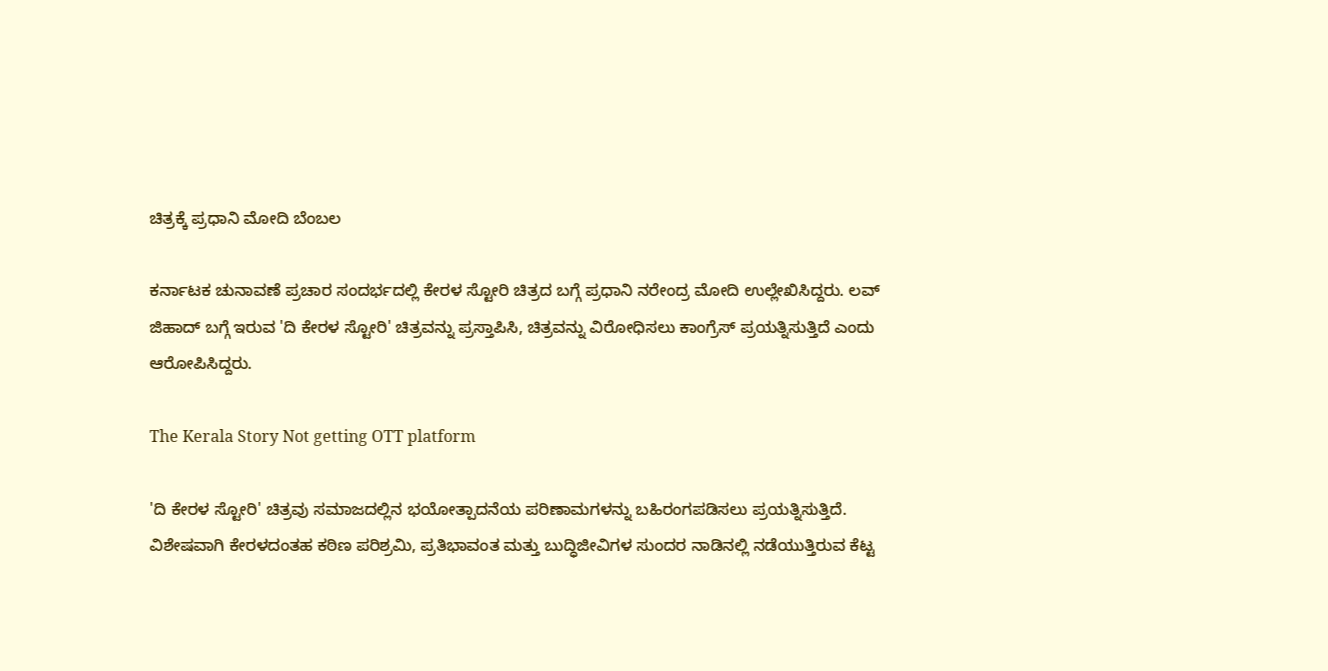ಚಿತ್ರಕ್ಕೆ ಪ್ರಧಾನಿ ಮೋದಿ ಬೆಂಬಲ

ಕರ್ನಾಟಕ ಚುನಾವಣೆ ಪ್ರಚಾರ ಸಂದರ್ಭದಲ್ಲಿ ಕೇರಳ ಸ್ಟೋರಿ ಚಿತ್ರದ ಬಗ್ಗೆ ಪ್ರಧಾನಿ ನರೇಂದ್ರ ಮೋದಿ ಉಲ್ಲೇಖಿಸಿದ್ದರು. ಲವ್‌ ಜಿಹಾದ್‌ ಬಗ್ಗೆ ಇರುವ 'ದಿ ಕೇರಳ ಸ್ಟೋರಿ' ಚಿತ್ರವನ್ನು ಪ್ರಸ್ತಾಪಿಸಿ, ಚಿತ್ರವನ್ನು ವಿರೋಧಿಸಲು ಕಾಂಗ್ರೆಸ್ ಪ್ರಯತ್ನಿಸುತ್ತಿದೆ ಎಂದು ಆರೋಪಿಸಿದ್ದರು.

The Kerala Story Not getting OTT platform

'ದಿ ಕೇರಳ ಸ್ಟೋರಿ' ಚಿತ್ರವು ಸಮಾಜದಲ್ಲಿನ ಭಯೋತ್ಪಾದನೆಯ ಪರಿಣಾಮಗಳನ್ನು ಬಹಿರಂಗಪಡಿಸಲು ಪ್ರಯತ್ನಿಸುತ್ತಿದೆ. ವಿಶೇಷವಾಗಿ ಕೇರಳದಂತಹ ಕಠಿಣ ಪರಿಶ್ರಮಿ, ಪ್ರತಿಭಾವಂತ ಮತ್ತು ಬುದ್ಧಿಜೀವಿಗಳ ಸುಂದರ ನಾಡಿನಲ್ಲಿ ನಡೆಯುತ್ತಿರುವ ಕೆಟ್ಟ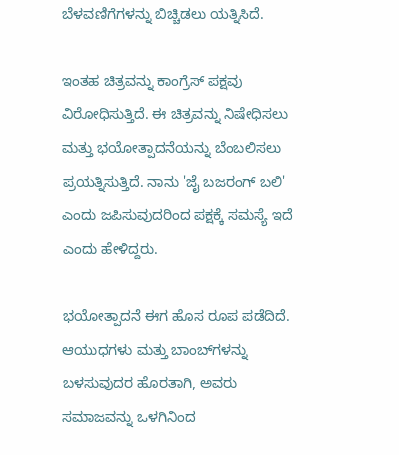ಬೆಳವಣಿಗೆಗಳನ್ನು ಬಿಚ್ಚಿಡಲು ಯತ್ನಿಸಿದೆ.

ಇಂತಹ ಚಿತ್ರವನ್ನು ಕಾಂಗ್ರೆಸ್ ಪಕ್ಷವು ವಿರೋಧಿಸುತ್ತಿದೆ. ಈ ಚಿತ್ರವನ್ನು ನಿಷೇಧಿಸಲು ಮತ್ತು ಭಯೋತ್ಪಾದನೆಯನ್ನು ಬೆಂಬಲಿಸಲು ಪ್ರಯತ್ನಿಸುತ್ತಿದೆ. ನಾನು 'ಜೈ ಬಜರಂಗ್ ಬಲಿ' ಎಂದು ಜಪಿಸುವುದರಿಂದ ಪಕ್ಷಕ್ಕೆ ಸಮಸ್ಯೆ ಇದೆ ಎಂದು ಹೇಳಿದ್ದರು.

ಭಯೋತ್ಪಾದನೆ ಈಗ ಹೊಸ ರೂಪ ಪಡೆದಿದೆ. ಆಯುಧಗಳು ಮತ್ತು ಬಾಂಬ್‌ಗಳನ್ನು ಬಳಸುವುದರ ಹೊರತಾಗಿ, ಅವರು ಸಮಾಜವನ್ನು ಒಳಗಿನಿಂದ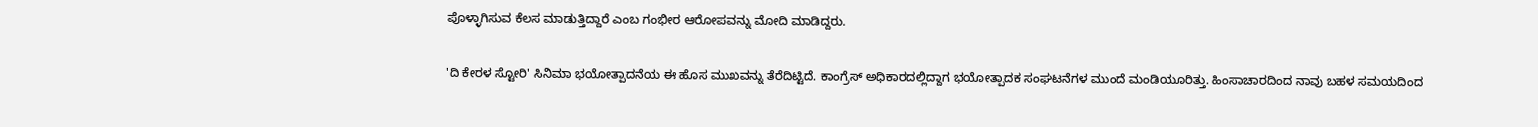ಪೊಳ್ಳಾಗಿಸುವ ಕೆಲಸ ಮಾಡುತ್ತಿದ್ದಾರೆ ಎಂಬ ಗಂಭೀರ ಆರೋಪವನ್ನು ಮೋದಿ ಮಾಡಿದ್ದರು.

'ದಿ ಕೇರಳ ಸ್ಟೋರಿ' ಸಿನಿಮಾ ಭಯೋತ್ಪಾದನೆಯ ಈ ಹೊಸ ಮುಖವನ್ನು ತೆರೆದಿಟ್ಟಿದೆ. ಕಾಂಗ್ರೆಸ್ ಅಧಿಕಾರದಲ್ಲಿದ್ದಾಗ ಭಯೋತ್ಪಾದಕ ಸಂಘಟನೆಗಳ ಮುಂದೆ ಮಂಡಿಯೂರಿತ್ತು. ಹಿಂಸಾಚಾರದಿಂದ ನಾವು ಬಹಳ ಸಮಯದಿಂದ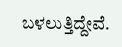ಬಳಲುತ್ತಿದ್ದೇವೆ.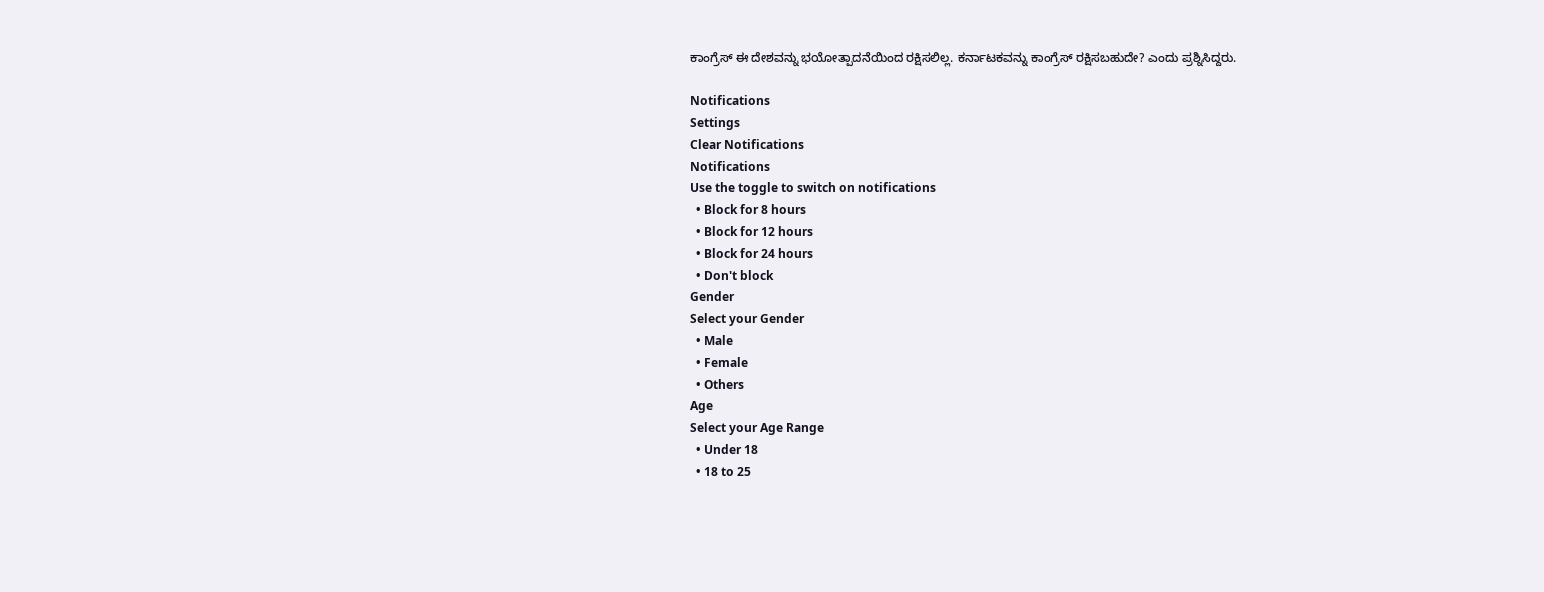ಕಾಂಗ್ರೆಸ್ ಈ ದೇಶವನ್ನು ಭಯೋತ್ಪಾದನೆಯಿಂದ ರಕ್ಷಿಸಲಿಲ್ಲ. ಕರ್ನಾಟಕವನ್ನು ಕಾಂಗ್ರೆಸ್ ರಕ್ಷಿಸಬಹುದೇ? ಎಂದು ಪ್ರಶ್ನಿಸಿದ್ದರು.

Notifications
Settings
Clear Notifications
Notifications
Use the toggle to switch on notifications
  • Block for 8 hours
  • Block for 12 hours
  • Block for 24 hours
  • Don't block
Gender
Select your Gender
  • Male
  • Female
  • Others
Age
Select your Age Range
  • Under 18
  • 18 to 25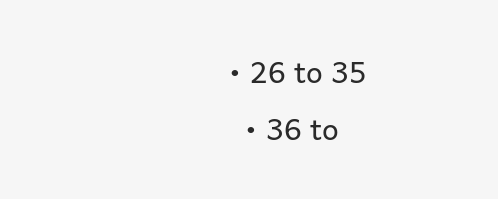• 26 to 35
  • 36 to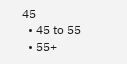45
  • 45 to 55
  • 55+